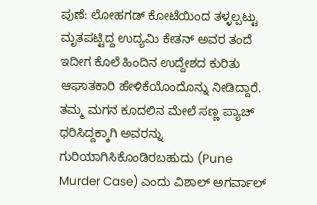ಪುಣೆ: ಲೋಹಗಡ್ ಕೋಟೆಯಿಂದ ತಳ್ಳಲ್ಪಟ್ಟು ಮೃತಪಟ್ಟಿದ್ದ ಉದ್ಯಮಿ ಕೇತನ್ ಅವರ ತಂದೆ ಇದೀಗ ಕೊಲೆ ಹಿಂದಿನ ಉದ್ದೇಶದ ಕುರಿತು ಆಘಾತಕಾರಿ ಹೇಳಿಕೆಯೊಂದೊನ್ನು ನೀಡಿದ್ದಾರೆ. ತಮ್ಮ ಮಗನ ಕೂದಲಿನ ಮೇಲೆ ಸಣ್ಣ ಪ್ಯಾಚ್ ಧರಿಸಿದ್ದಕ್ಕಾಗಿ ಅವರನ್ನು ಗುರಿಯಾಗಿಸಿಕೊಂಡಿರಬಹುದು (Pune Murder Case) ಎಂದು ವಿಶಾಲ್ ಅಗರ್ವಾಲ್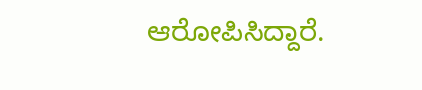ಆರೋಪಿಸಿದ್ದಾರೆ.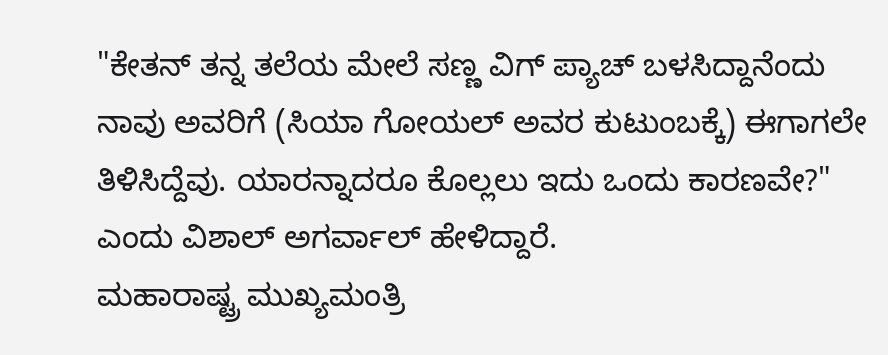"ಕೇತನ್ ತನ್ನ ತಲೆಯ ಮೇಲೆ ಸಣ್ಣ ವಿಗ್ ಪ್ಯಾಚ್ ಬಳಸಿದ್ದಾನೆಂದು ನಾವು ಅವರಿಗೆ (ಸಿಯಾ ಗೋಯಲ್ ಅವರ ಕುಟುಂಬಕ್ಕೆ) ಈಗಾಗಲೇ ತಿಳಿಸಿದ್ದೆವು. ಯಾರನ್ನಾದರೂ ಕೊಲ್ಲಲು ಇದು ಒಂದು ಕಾರಣವೇ?" ಎಂದು ವಿಶಾಲ್ ಅಗರ್ವಾಲ್ ಹೇಳಿದ್ದಾರೆ.
ಮಹಾರಾಷ್ಟ್ರ ಮುಖ್ಯಮಂತ್ರಿ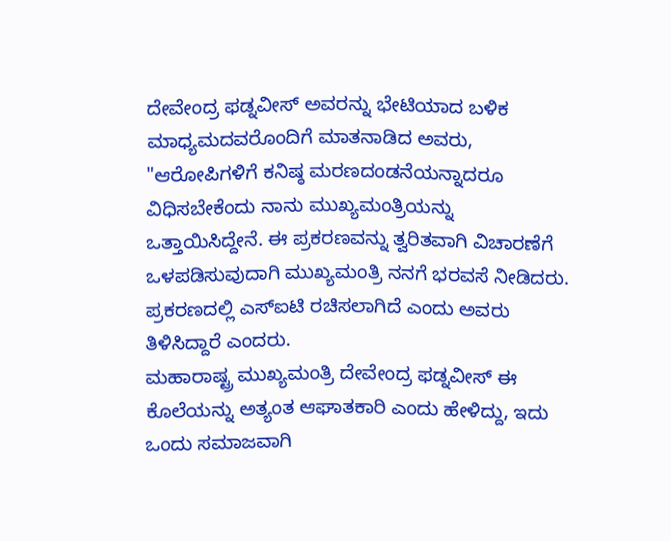ದೇವೇಂದ್ರ ಫಡ್ನವೀಸ್ ಅವರನ್ನು ಭೇಟಿಯಾದ ಬಳಿಕ ಮಾಧ್ಯಮದವರೊಂದಿಗೆ ಮಾತನಾಡಿದ ಅವರು, "ಆರೋಪಿಗಳಿಗೆ ಕನಿಷ್ಠ ಮರಣದಂಡನೆಯನ್ನಾದರೂ ವಿಧಿಸಬೇಕೆಂದು ನಾನು ಮುಖ್ಯಮಂತ್ರಿಯನ್ನು ಒತ್ತಾಯಿಸಿದ್ದೇನೆ. ಈ ಪ್ರಕರಣವನ್ನು ತ್ವರಿತವಾಗಿ ವಿಚಾರಣೆಗೆ ಒಳಪಡಿಸುವುದಾಗಿ ಮುಖ್ಯಮಂತ್ರಿ ನನಗೆ ಭರವಸೆ ನೀಡಿದರು. ಪ್ರಕರಣದಲ್ಲಿ ಎಸ್ಐಟಿ ರಚಿಸಲಾಗಿದೆ ಎಂದು ಅವರು ತಿಳಿಸಿದ್ದಾರೆ ಎಂದರು.
ಮಹಾರಾಷ್ಟ್ರ ಮುಖ್ಯಮಂತ್ರಿ ದೇವೇಂದ್ರ ಫಡ್ನವೀಸ್ ಈ ಕೊಲೆಯನ್ನು ಅತ್ಯಂತ ಆಘಾತಕಾರಿ ಎಂದು ಹೇಳಿದ್ದು, ಇದು ಒಂದು ಸಮಾಜವಾಗಿ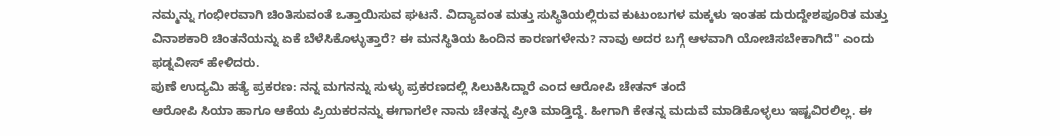ನಮ್ಮನ್ನು ಗಂಭೀರವಾಗಿ ಚಿಂತಿಸುವಂತೆ ಒತ್ತಾಯಿಸುವ ಘಟನೆ. ವಿದ್ಯಾವಂತ ಮತ್ತು ಸುಸ್ಥಿತಿಯಲ್ಲಿರುವ ಕುಟುಂಬಗಳ ಮಕ್ಕಳು ಇಂತಹ ದುರುದ್ದೇಶಪೂರಿತ ಮತ್ತು ವಿನಾಶಕಾರಿ ಚಿಂತನೆಯನ್ನು ಏಕೆ ಬೆಳೆಸಿಕೊಳ್ಳುತ್ತಾರೆ? ಈ ಮನಸ್ಥಿತಿಯ ಹಿಂದಿನ ಕಾರಣಗಳೇನು? ನಾವು ಅದರ ಬಗ್ಗೆ ಆಳವಾಗಿ ಯೋಚಿಸಬೇಕಾಗಿದೆ" ಎಂದು ಫಡ್ನವೀಸ್ ಹೇಳಿದರು.
ಪುಣೆ ಉದ್ಯಮಿ ಹತ್ಯೆ ಪ್ರಕರಣ: ನನ್ನ ಮಗನನ್ನು ಸುಳ್ಳು ಪ್ರಕರಣದಲ್ಲಿ ಸಿಲುಕಿಸಿದ್ದಾರೆ ಎಂದ ಆರೋಪಿ ಚೇತನ್ ತಂದೆ
ಆರೋಪಿ ಸಿಯಾ ಹಾಗೂ ಆಕೆಯ ಪ್ರಿಯಕರನನ್ನು ಈಗಾಗಲೇ ನಾನು ಚೇತನ್ನ ಪ್ರೀತಿ ಮಾಡ್ತಿದ್ದೆ. ಹೀಗಾಗಿ ಕೇತನ್ನ ಮದುವೆ ಮಾಡಿಕೊಳ್ಳಲು ಇಷ್ಟವಿರಲಿಲ್ಲ. ಈ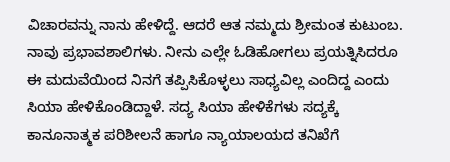ವಿಚಾರವನ್ನು ನಾನು ಹೇಳಿದ್ದೆ. ಆದರೆ ಆತ ನಮ್ಮದು ಶ್ರೀಮಂತ ಕುಟುಂಬ. ನಾವು ಪ್ರಭಾವಶಾಲಿಗಳು. ನೀನು ಎಲ್ಲೇ ಓಡಿಹೋಗಲು ಪ್ರಯತ್ನಿಸಿದರೂ ಈ ಮದುವೆಯಿಂದ ನಿನಗೆ ತಪ್ಪಿಸಿಕೊಳ್ಳಲು ಸಾಧ್ಯವಿಲ್ಲ ಎಂದಿದ್ದ ಎಂದು ಸಿಯಾ ಹೇಳಿಕೊಂಡಿದ್ದಾಳೆ. ಸದ್ಯ ಸಿಯಾ ಹೇಳಿಕೆಗಳು ಸದ್ಯಕ್ಕೆ ಕಾನೂನಾತ್ಮಕ ಪರಿಶೀಲನೆ ಹಾಗೂ ನ್ಯಾಯಾಲಯದ ತನಿಖೆಗೆ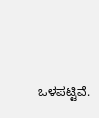ಒಳಪಟ್ಟಿವೆ.